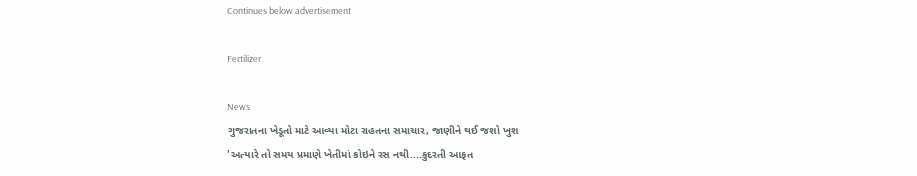Continues below advertisement

Fertilizer

News
ગુજરાતના ખેડૂતો માટે આવ્યા મોટા રાહતના સમાચાર, જાણીને થઈ જશો ખુશ
'અત્યારે તો સમય પ્રમાણે ખેતીમાં કોઇને રસ નથી....કુદરતી આફત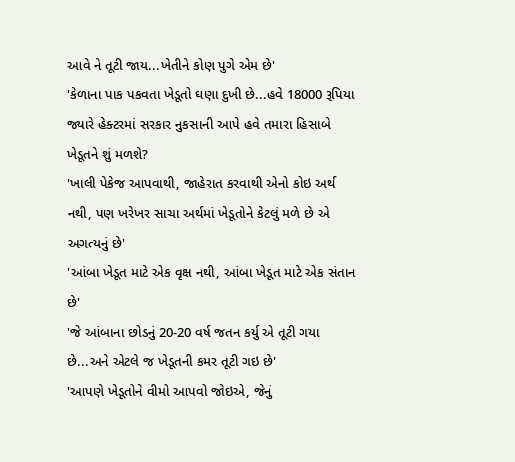આવે ને તૂટી જાય...ખેતીને કોણ પુગે એમ છે'
'કેળાના પાક પકવતા ખેડૂતો ઘણા દુખી છે...હવે 18000 રૂપિયા જ્યારે હેક્ટરમાં સરકાર નુકસાની આપે હવે તમારા હિસાબે ખેડૂતને શું મળશે?
'ખાલી પેકેજ આપવાથી, જાહેરાત કરવાથી એનો કોઇ અર્થ નથી, પણ ખરેખર સાચા અર્થમાં ખેડૂતોને કેટલું મળે છે એ અગત્યનું છે'
'આંબા ખેડૂત માટે એક વૃક્ષ નથી, આંબા ખેડૂત માટે એક સંતાન છે'
'જે આંબાના છોડનું 20-20 વર્ષ જતન કર્યુ એ તૂટી ગયા છે...અને એટલે જ ખેડૂતની કમર તૂટી ગઇ છે'
'આપણે ખેડૂતોને વીમો આપવો જોઇએ, જેનું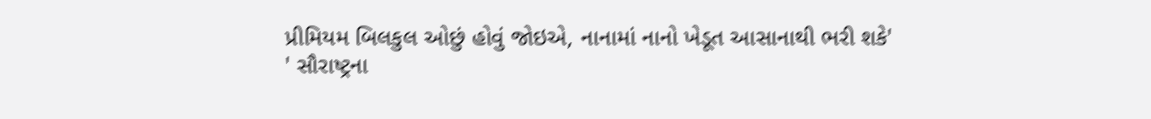પ્રીમિયમ બિલકુલ ઓછું હોવું જોઇએ, નાનામાં નાનો ખેડૂત આસાનાથી ભરી શકે'
' સૌરાષ્ટ્રના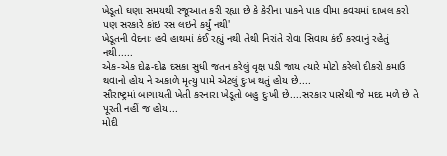ખેડૂતો ઘણા સમયથી રજૂઆત કરી રહ્યા છે કે કેરીના પાકને પાક વીમા કવચમાં દાખલ કરો પણ સરકારે કાંઇ રસ લઇને કર્યું નથી'
ખેડૂતની વેદનાઃ હવે હાથમાં કંઈ રહ્યું નથી તેથી નિરાંતે રોવા સિવાય કંઈ કરવાનું રહેતું નથી.....
એક-એક દોઢ-દોઢ દસકા સુધી જતન કરેલું વૃક્ષ પડી જાય ત્યારે મોટો કરેલો દીકરો કમાઉ થવાનો હોય ને અકાળે મૃત્યુ પામે એટલું દુઃખ થતું હોય છે....
સૌરાષ્ટ્રમાં બાગાયતી ખેતી કરનારા ખેડૂતો બહુ દુઃખી છે....સરકાર પાસેથી જે મદદ મળે છે તે પૂરતી નહીં જ હોય...
મોદી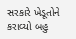સરકારે ખેડૂતોને કરાવ્યો બહુ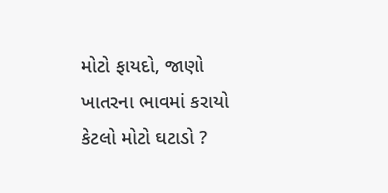મોટો ફાયદો, જાણો ખાતરના ભાવમાં કરાયો કેટલો મોટો ઘટાડો ?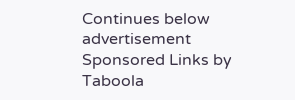Continues below advertisement
Sponsored Links by Taboola